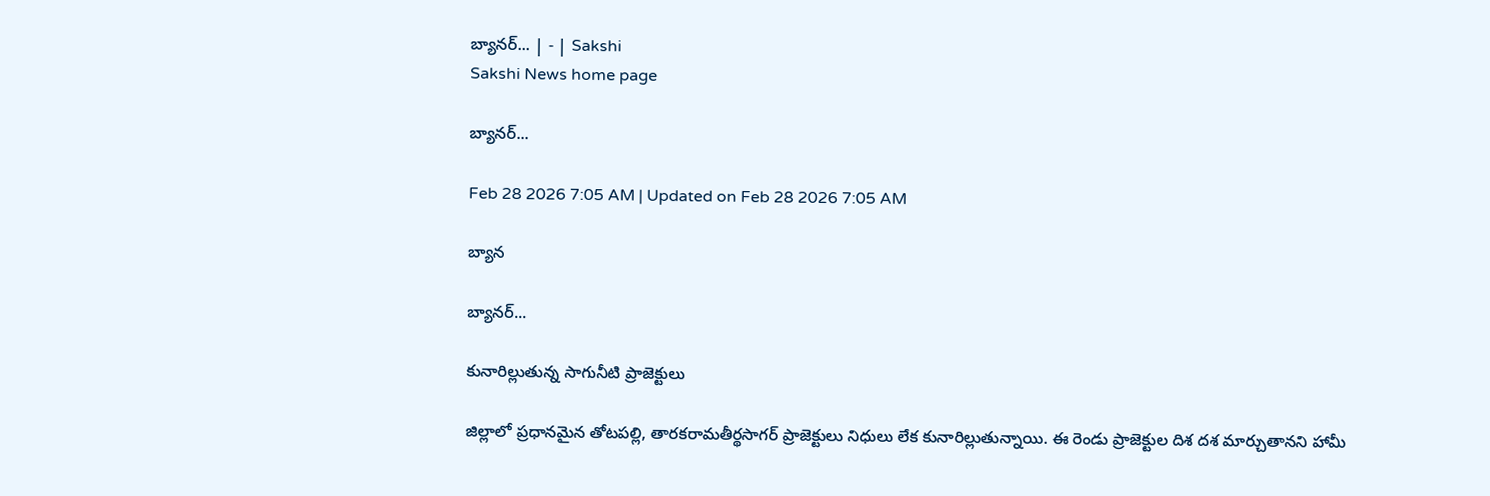బ్యానర్‌... | - | Sakshi
Sakshi News home page

బ్యానర్‌...

Feb 28 2026 7:05 AM | Updated on Feb 28 2026 7:05 AM

బ్యాన

బ్యానర్‌...

కునారిల్లుతున్న సాగునీటి ప్రాజెక్టులు

జిల్లాలో ప్రధానమైన తోటపల్లి, తారకరామతీర్థసాగర్‌ ప్రాజెక్టులు నిధులు లేక కునారిల్లుతున్నాయి. ఈ రెండు ప్రాజెక్టుల దిశ దశ మార్చుతానని హామీ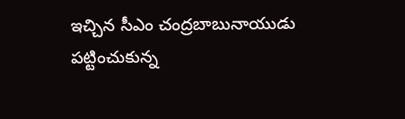ఇచ్చిన సీఎం చంద్రబాబునాయుడు పట్టించుకున్న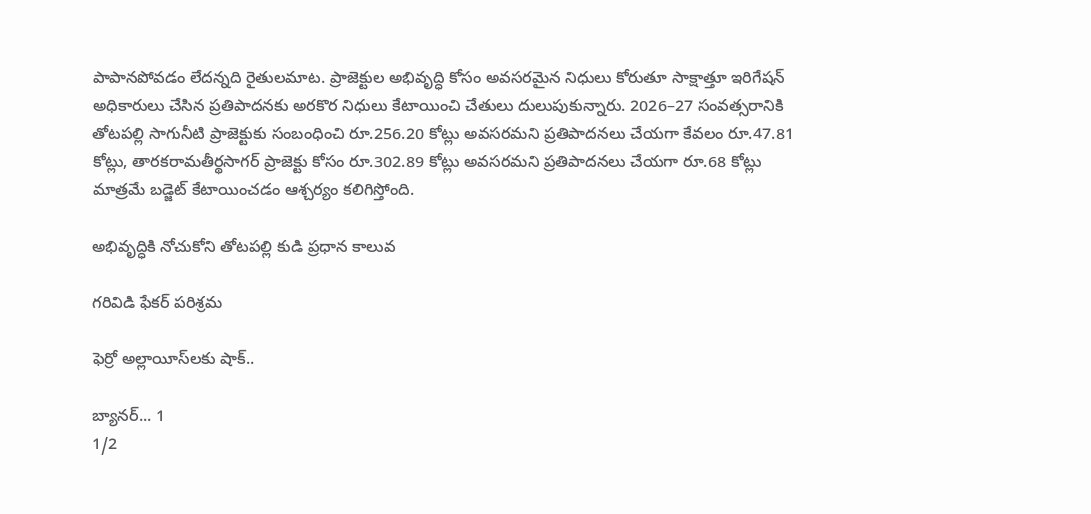పాపానపోవడం లేదన్నది రైతులమాట. ప్రాజెక్టుల అభివృద్ధి కోసం అవసరమైన నిధులు కోరుతూ సాక్షాత్తూ ఇరిగేషన్‌ అధికారులు చేసిన ప్రతిపాదనకు అరకొర నిధులు కేటాయించి చేతులు దులుపుకున్నారు. 2026–27 సంవత్సరానికి తోటపల్లి సాగునీటి ప్రాజెక్టుకు సంబంధించి రూ.256.20 కోట్లు అవసరమని ప్రతిపాదనలు చేయగా కేవలం రూ.47.81 కోట్లు, తారకరామతీర్థసాగర్‌ ప్రాజెక్టు కోసం రూ.302.89 కోట్లు అవసరమని ప్రతిపాదనలు చేయగా రూ.68 కోట్లు మాత్రమే బడ్జెట్‌ కేటాయించడం ఆశ్చర్యం కలిగిస్తోంది.

అభివృద్ధికి నోచుకోని తోటపల్లి కుడి ప్రధాన కాలువ

గరివిడి ఫేకర్‌ పరిశ్రమ

ఫెర్రో అల్లాయీస్‌లకు షాక్‌..

బ్యానర్‌... 1
1/2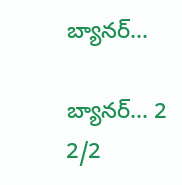బ్యానర్‌...

బ్యానర్‌... 2
2/2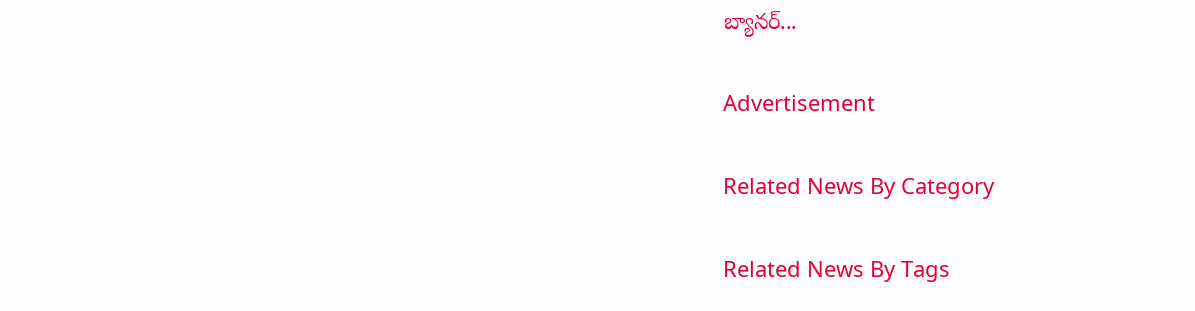బ్యానర్‌...

Advertisement

Related News By Category

Related News By Tags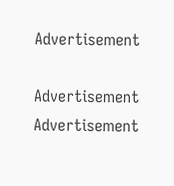Advertisement

Advertisement
Advertisement